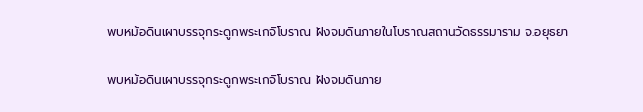พบหม้อดินเผาบรรจุกระดูกพระเกจิโบราณ ฝังจมดินภายในโบราณสถานวัดธรรมาราม จ.อยุธยา

พบหม้อดินเผาบรรจุกระดูกพระเกจิโบราณ ฝังจมดินภาย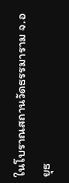ในโบราณสถานวัดธรรมาราม จ.อยุธ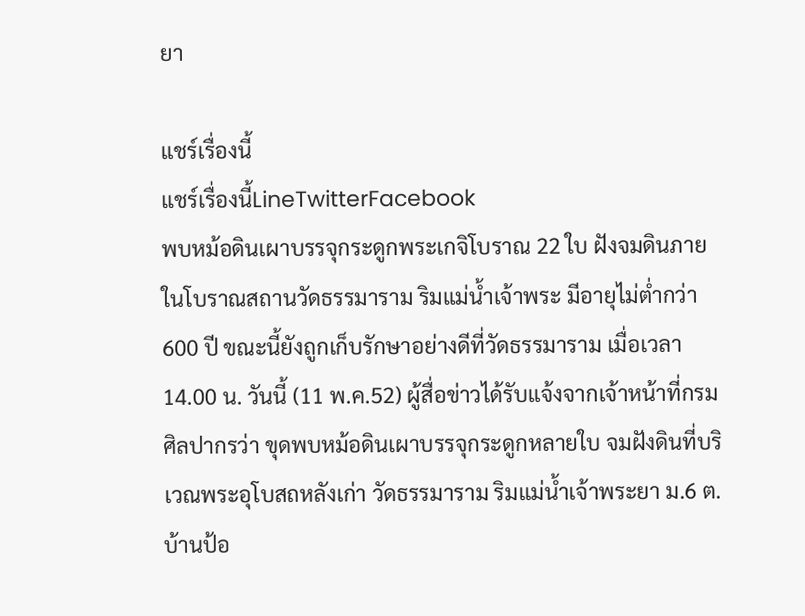ยา

แชร์เรื่องนี้
แชร์เรื่องนี้LineTwitterFacebook
พบหม้อดินเผาบรรจุกระดูกพระเกจิโบราณ 22 ใบ ฝังจมดินภายในโบราณสถานวัดธรรมาราม ริมแม่น้ำเจ้าพระ มีอายุไม่ต่ำกว่า 600 ปี ขณะนี้ยังถูกเก็บรักษาอย่างดีที่วัดธรรมาราม เมื่อเวลา 14.00 น. วันนี้ (11 พ.ค.52) ผู้สื่อข่าวได้รับแจ้งจากเจ้าหน้าที่กรมศิลปากรว่า ขุดพบหม้อดินเผาบรรจุกระดูกหลายใบ จมฝังดินที่บริเวณพระอุโบสถหลังเก่า วัดธรรมาราม ริมแม่น้ำเจ้าพระยา ม.6 ต.บ้านป้อ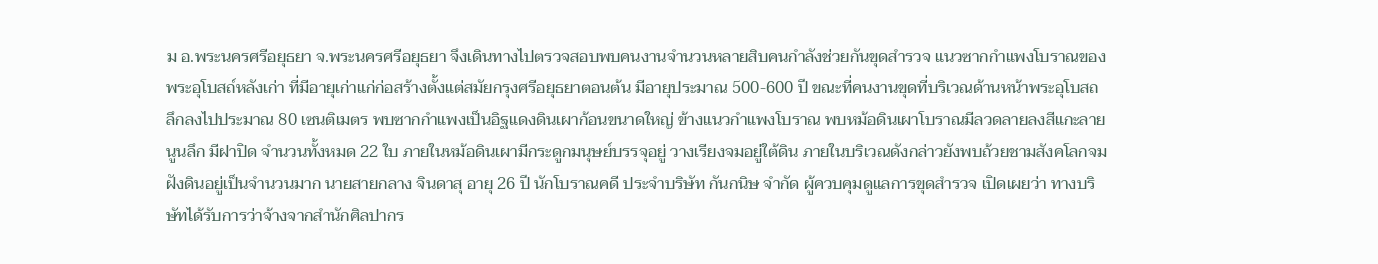ม อ.พระนครศรีอยุธยา จ.พระนครศรีอยุธยา จึงเดินทางไปตรวจสอบพบคนงานจำนวนหลายสิบคนกำลังช่วยกันขุดสำรวจ แนวซากกำแพงโบราณของพระอุโบสถ์หลังเก่า ที่มีอายุเก่าแก่ก่อสร้างตั้งแต่สมัยกรุงศรีอยุธยาตอนต้น มีอายุประมาณ 500-600 ปี ขณะที่คนงานขุดที่บริเวณด้านหน้าพระอุโบสถ ลึกลงไปประมาณ 80 เซนติเมตร พบซากกำแพงเป็นอิฐแดงดินเผาก้อนขนาดใหญ่ ข้างแนวกำแพงโบราณ พบหม้อดินเผาโบราณมีลวดลายลงสีแกะลายนูนลึก มีฝาปิด จำนวนทั้งหมด 22 ใบ ภายในหม้อดินเผามีกระดูกมนุษย์บรรจุอยู่ วางเรียงจมอยู่ใต้ดิน ภายในบริเวณดังกล่าวยังพบถ้วยชามสังคโลกจมฝังดินอยู่เป็นจำนวนมาก นายสายกลาง จินดาสุ อายุ 26 ปี นักโบราณคดี ประจำบริษัท กันกนิษ จำกัด ผู้ควบคุมดูแลการขุดสำรวจ เปิดเผยว่า ทางบริษัทได้รับการว่าจ้างจากสำนักศิลปากร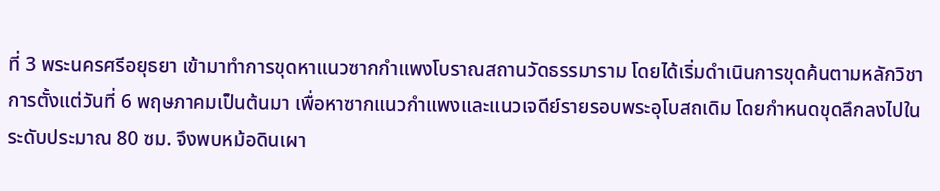ที่ 3 พระนครศรีอยุธยา เข้ามาทำการขุดหาแนวซากกำแพงโบราณสถานวัดธรรมาราม โดยได้เริ่มดำเนินการขุดค้นตามหลักวิชาการตั้งแต่วันที่ 6 พฤษภาคมเป็นต้นมา เพื่อหาซากแนวกำแพงและแนวเจดีย์รายรอบพระอุโบสถเดิม โดยกำหนดขุดลึกลงไปในระดับประมาณ 80 ซม. จึงพบหม้อดินเผา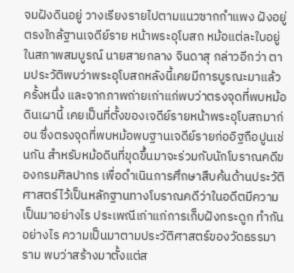จมฝังดินอยู่ วางเรียงรายไปตามแนวซากกำแพง ฝังอยู่ตรงใกล้ฐานเจดีย์ราย หน้าพระอุโบสถ หม้อแต่ละใบอยู่ในสภาพสมบูรณ์ นายสายกลาง จินดาสุ กล่าวอีกว่า ตามประวัติพบว่าพระอุโบสถหลังนี้เคยมีการบูรณะมาแล้วครั้งหนึ่ง และจากภาพถ่ายเก่าแก่พบว่าตรงจุดที่พบหม้อดินเผานี้ เคยเป็นที่ตั้งของเจดีย์รายหน้าพระอุโบสถมาก่อน ซึ่งตรงจุดที่พบหม้อพบฐานเจดีย์รายก่ออิฐถือปูนเช่นกัน สำหรับหม้อดินที่ขุดขึ้นมาจะร่วมกับนักโบราณคดีของกรมศิลปากร เพื่อดำเนินการศึกษาสืบค้นด้านประวัติศาสตร์ไว้เป็นหลักฐานทางโบราณคดีว่าในอดีตมีความเป็นมาอย่างไร ประเพณีเก่าแก่การเก็บฝังกระดูก ทำกันอย่างไร ความเป็นมาตามประวัติศาสตร์ของวัดธรรมาราม พบว่าสร้างมาตั้งแต่ส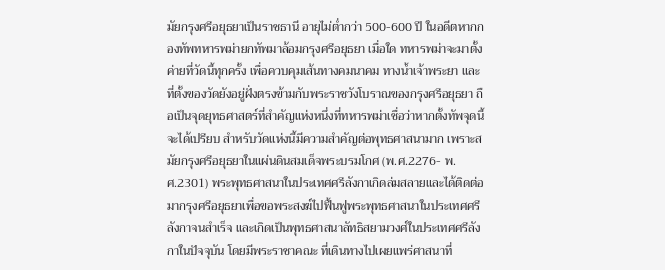มัยกรุงศรีอยุธยาเป็นราชธานี อายุไม่ต่ำกว่า 500-600 ปี ในอดีตหากกองทัพทหารพม่ายกทัพมาล้อมกรุงศรีอยุธยา เมื่อใด ทหารพม่าจะมาตั้งค่ายที่วัดนี้ทุกครั้ง เพื่อควบคุมเส้นทางคมนาคม ทางน้ำเจ้าพระยา และที่ตั้งของวัดยังอยู่ฝั่งตรงข้ามกับพระราชวังโบราณของกรุงศรีอยุธยา ถือเป็นจุดยุทธศาสตร์ที่สำคัญแห่งหนึ่งที่ทหารพม่าเชื่อว่าหากตั้งทัพจุดนี้จะได้เปรียบ สำหรับวัดแห่งนี้มีความสำคัญต่อพุทธศาสนามาก เพราะสมัยกรุงศรีอยุธยาในแผ่นดินสมเด็จพระบรมโกศ (พ.ศ.2276- พ.ศ.2301) พระพุทธศาสนาในประเทศศรีลังกาเกิดล่มสลายและได้ติดต่อมากรุงศรีอยุธยาเพื่อขอพระสงฆ์ไปฟื้นฟูพระพุทธศาสนาในประเทศศรีลังกาจนสำเร็จ และเกิดเป็นพุทธศาสนาลัทธิสยามวงศ์ในประเทศศรีลังกาในปัจจุบัน โดยมีพระราชาคณะ ที่เดินทางไปเผยแพร่ศาสนาที่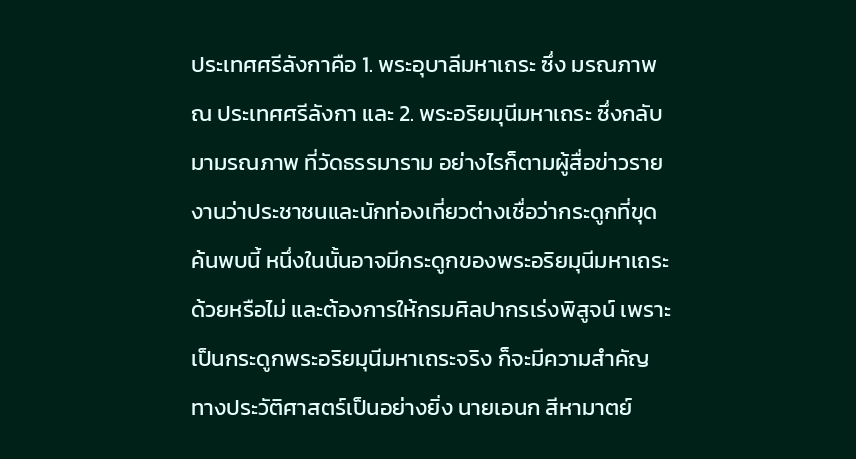ประเทศศรีลังกาคือ 1. พระอุบาลีมหาเถระ ซึ่ง มรณภาพ ณ ประเทศศรีลังกา และ 2. พระอริยมุนีมหาเถระ ซึ่งกลับมามรณภาพ ที่วัดธรรมาราม อย่างไรก็ตามผู้สื่อข่าวรายงานว่าประชาชนและนักท่องเที่ยวต่างเชื่อว่ากระดูกที่ขุดค้นพบนี้ หนึ่งในนั้นอาจมีกระดูกของพระอริยมุนีมหาเถระ ด้วยหรือไม่ และต้องการให้กรมศิลปากรเร่งพิสูจน์ เพราะเป็นกระดูกพระอริยมุนีมหาเถระจริง ก็จะมีความสำคัญทางประวัติศาสตร์เป็นอย่างยิ่ง นายเอนก สีหามาตย์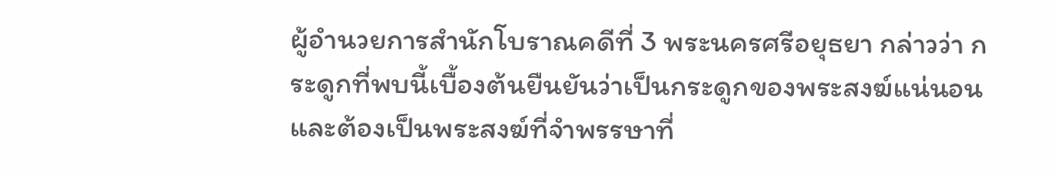ผู้อำนวยการสำนักโบราณคดีที่ 3 พระนครศรีอยุธยา กล่าวว่า กระดูกที่พบนี้เบื้องต้นยืนยันว่าเป็นกระดูกของพระสงฆ์แน่นอนและต้องเป็นพระสงฆ์ที่จำพรรษาที่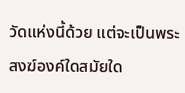วัดแห่งนี้ด้วย แต่จะเป็นพระสงฆ์องค์ใดสมัยใด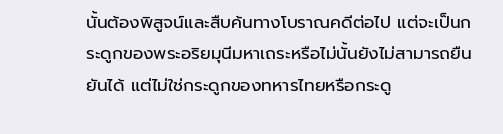นั้นต้องพิสูจน์และสืบค้นทางโบราณคดีต่อไป แต่จะเป็นกระดูกของพระอริยมุนีมหาเถระหรือไม่นั้นยังไม่สามารถยืนยันได้ แต่ไม่ใช่กระดูกของทหารไทยหรือกระดู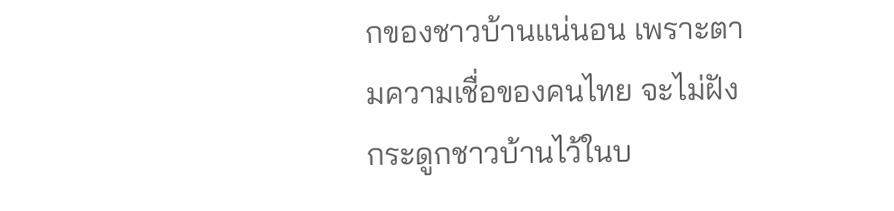กของชาวบ้านแน่นอน เพราะตามความเชื่อของคนไทย จะไม่ฝังกระดูกชาวบ้านไว้ในบ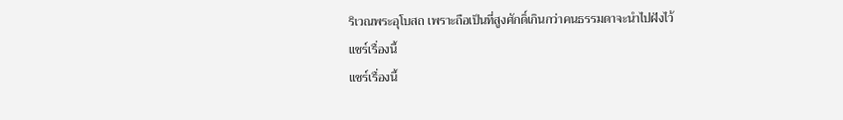ริเวณพระอุโบสถ เพราะถือเป็นที่สูงศักดิ์เกินกว่าคนธรรมดาจะนำไปฝังไว้
แชร์เรื่องนี้
แชร์เรื่องนี้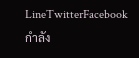LineTwitterFacebook
กำลัง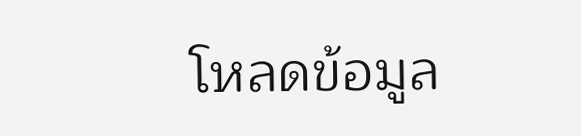โหลดข้อมูล